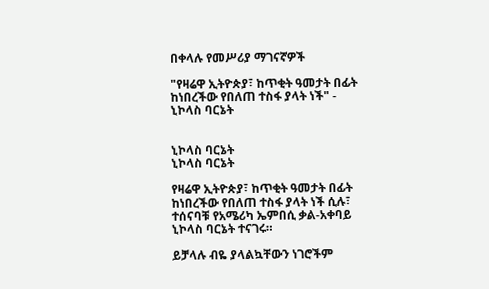በቀላሉ የመሥሪያ ማገናኛዎች

"የዛሬዋ ኢትዮጵያ፣ ከጥቂት ዓመታት በፊት ከነበረችው የበለጠ ተስፋ ያላት ነች" - ኒኮላስ ባርኔት


ኒኮላስ ባርኔት
ኒኮላስ ባርኔት

የዛሬዋ ኢትዮጵያ፣ ከጥቂት ዓመታት በፊት ከነበረችው የበለጠ ተስፋ ያላት ነች ሲሉ፣ ተሰናባቹ የአሜሪካ ኤምበሲ ቃል-አቀባይ ኒኮላስ ባርኔት ተናገሩ።

ይቻላሉ ብዬ ያላልኳቸውን ነገሮችም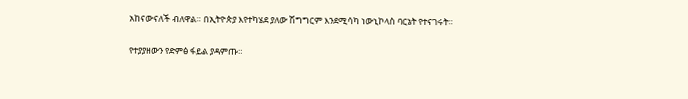አከናውናለች ብለዋል። በኢትዮጵያ እየተካሄደ ያለው ሽግግርም እንደሚሳካ ነውኒኮላስ ባርኔት የተናገሩት።

የተያያዘውን የድምፅ ፋይል ያዳምጡ።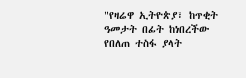"የዛሬዋ ኢትዮጵያ፣ ከጥቂት ዓመታት በፊት ከነበረችው የበለጠ ተስፋ ያላት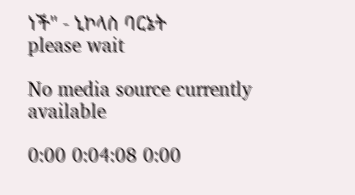ነች" - ኒኮላስ ባርኔት
please wait

No media source currently available

0:00 0:04:08 0:00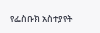የፌስቡክ አስተያየት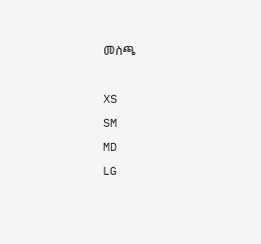መስጫ

XS
SM
MD
LG